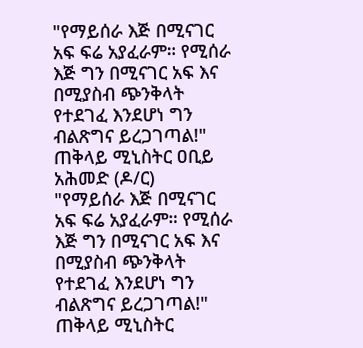"የማይሰራ እጅ በሚናገር አፍ ፍሬ አያፈራም። የሚሰራ እጅ ግን በሚናገር አፍ እና በሚያስብ ጭንቅላት የተደገፈ እንደሆነ ግን ብልጽግና ይረጋገጣል!" ጠቅላይ ሚኒስትር ዐቢይ አሕመድ (ዶ/ር)
"የማይሰራ እጅ በሚናገር አፍ ፍሬ አያፈራም። የሚሰራ እጅ ግን በሚናገር አፍ እና በሚያስብ ጭንቅላት የተደገፈ እንደሆነ ግን ብልጽግና ይረጋገጣል!" ጠቅላይ ሚኒስትር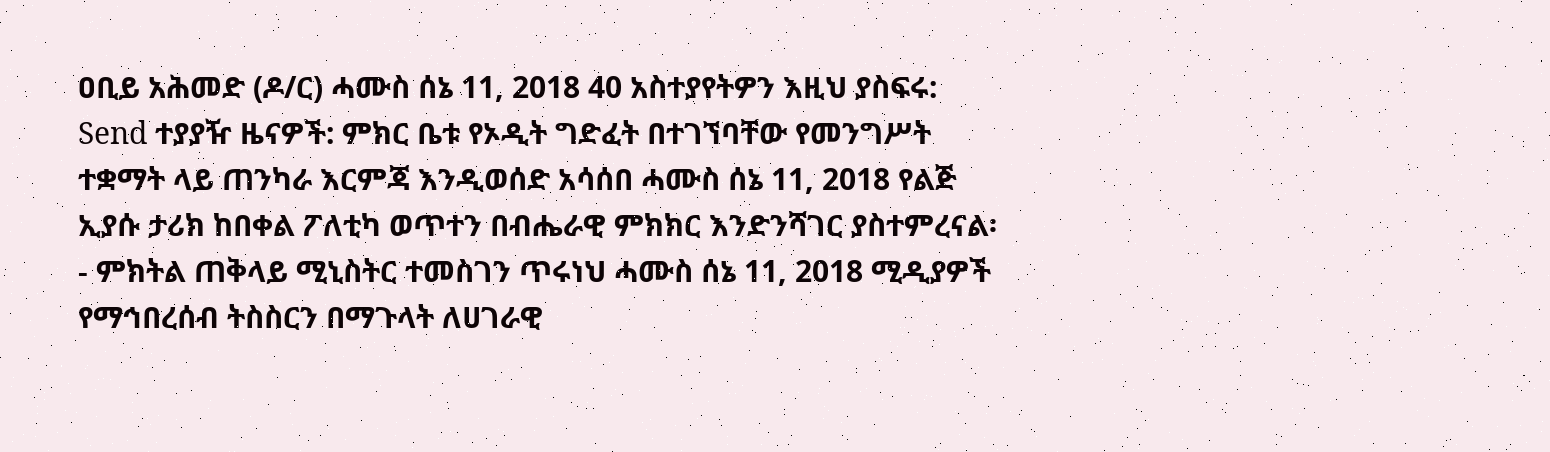ዐቢይ አሕመድ (ዶ/ር) ሓሙስ ሰኔ 11, 2018 40 አስተያየትዎን እዚህ ያስፍሩ: Send ተያያዥ ዜናዎች: ምክር ቤቱ የኦዲት ግድፈት በተገኘባቸው የመንግሥት ተቋማት ላይ ጠንካራ እርምጃ እንዲወሰድ አሳሰበ ሓሙስ ሰኔ 11, 2018 የልጅ ኢያሱ ታሪክ ከበቀል ፖለቲካ ወጥተን በብሔራዊ ምክክር እንድንሻገር ያስተምረናል፡- ምክትል ጠቅላይ ሚኒስትር ተመስገን ጥሩነህ ሓሙስ ሰኔ 11, 2018 ሚዲያዎች የማኅበረሰብ ትስስርን በማጉላት ለሀገራዊ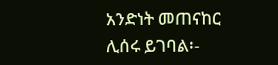አንድነት መጠናከር ሊሰሩ ይገባል፡-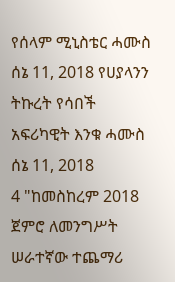የሰላም ሚኒስቴር ሓሙስ ሰኔ 11, 2018 የሀያላንን ትኩረት የሳበች አፍሪካዊት እንቁ ሓሙስ ሰኔ 11, 2018
4 "ከመስከረም 2018 ጀምሮ ለመንግሥት ሠራተኛው ተጨማሪ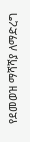የደመወዝ ማሻሻያ ለማድረግ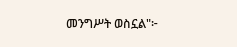መንግሥት ወስኗል"፦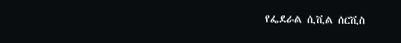የፌደራል ሲቪል ሰርቪስ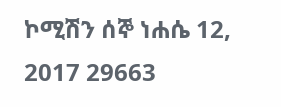ኮሚሽን ሰኞ ነሐሴ 12, 2017 29663